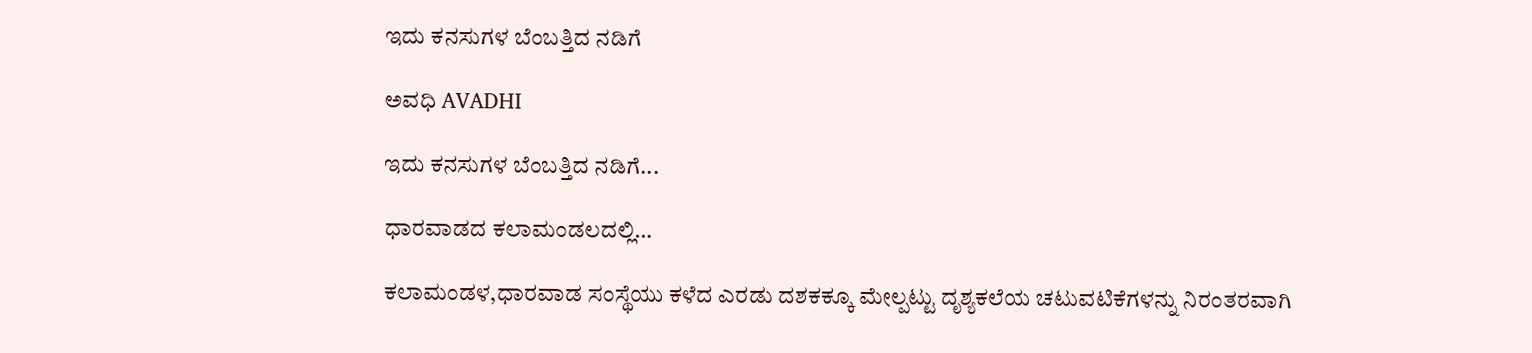ಇದು ಕನಸುಗಳ ಬೆಂಬತ್ತಿದ ನಡಿಗೆ‍

ಅವಧಿ AVADHI

ಇದು ಕನಸುಗಳ ಬೆಂಬತ್ತಿದ ನಡಿಗೆ...

ಧಾರವಾಡದ ಕಲಾಮಂಡಲದಲ್ಲಿ…

ಕಲಾಮಂಡಳ,ಧಾರವಾಡ ಸಂಸ್ಥೆಯು ಕಳೆದ ಎರಡು ದಶಕಕ್ಕೂ ಮೇಲ್ಪಟ್ಟು ದೃಶ್ಯಕಲೆಯ ಚಟುವಟಿಕೆಗಳನ್ನು ನಿರಂತರವಾಗಿ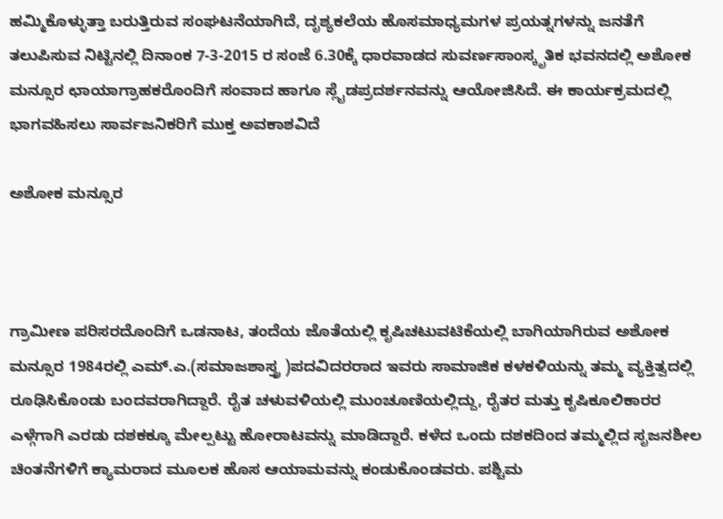ಹಮ್ಮಿಕೊಳ್ಳುತ್ತಾ ಬರುತ್ತಿರುವ ಸಂಘಟನೆಯಾಗಿದೆ, ದೃಶ್ಯಕಲೆಯ ಹೊಸಮಾಧ್ಯಮಗಳ ಪ್ರಯತ್ನಗಳನ್ನು ಜನತೆಗೆ ತಲುಪಿಸುವ ನಿಟ್ಟಿನಲ್ಲಿ ದಿನಾಂಕ 7-3-2015 ರ ಸಂಜೆ 6.30ಕ್ಕೆ ಧಾರವಾಡದ ಸುವರ್ಣಸಾಂಸ್ಕೃತಿಕ ಭವನದಲ್ಲಿ ಅಶೋಕ ಮನ್ಸೂರ ಛಾಯಾಗ್ರಾಹಕರೊಂದಿಗೆ ಸಂವಾದ ಹಾಗೂ ಸ್ಲೈಡಪ್ರದರ್ಶನವನ್ನು ಆಯೋಜಿಸಿದೆ. ಈ ಕಾರ್ಯಕ್ರಮದಲ್ಲಿ ಭಾಗವಹಿಸಲು ಸಾರ್ವಜನಿಕರಿಗೆ ಮುಕ್ತ ಅವಕಾಶವಿದೆ

ಅಶೋಕ ಮನ್ಸೂರ



ಗ್ರಾಮೀಣ ಪರಿಸರದೊಂದಿಗೆ ಒಡನಾಟ, ತಂದೆಯ ಜೊತೆಯಲ್ಲಿ ಕೃಷಿಚಟುವಟಿಕೆಯಲ್ಲಿ ಬಾಗಿಯಾಗಿರುವ ಅಶೋಕ ಮನ್ಸೂರ 1984ರಲ್ಲಿ ಎಮ್.ಎ.(ಸಮಾಜಶಾಸ್ತ್ರ )ಪದವಿದರರಾದ ಇವರು ಸಾಮಾಜಿಕ ಕಳಕಳಿಯನ್ನು ತಮ್ಮ ವ್ಯಕ್ತಿತ್ವದಲ್ಲಿ ರೂಢಿಸಿಕೊಂಡು ಬಂದವರಾಗಿದ್ದಾರೆ. ರೈತ ಚಳುವಳಿಯಲ್ಲಿ ಮುಂಚೂಣಿಯಲ್ಲಿದ್ದು, ರೈತರ ಮತ್ತು ಕೃಷಿಕೂಲಿಕಾರರ ಎಳ್ಗೆಗಾಗಿ ಎರಡು ದಶಕಕ್ಕೂ ಮೇಲ್ಪಟ್ಟು ಹೋರಾಟವನ್ನು ಮಾಡಿದ್ದಾರೆ. ಕಳೆದ ಒಂದು ದಶಕದಿಂದ ತಮ್ಮಲ್ಲಿದ ಸೃಜನಶೀಲ ಚಿಂತನೆಗಳಿಗೆ ಕ್ಯಾಮರಾದ ಮೂಲಕ ಹೊಸ ಆಯಾಮವನ್ನು ಕಂಡುಕೊಂಡವರು. ಪಶ್ಚಿಮ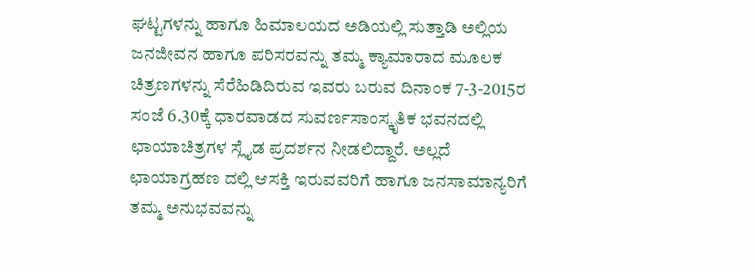ಘಟ್ಟಗಳನ್ನು ಹಾಗೂ ಹಿಮಾಲಯದ ಅಡಿಯಲ್ಲಿ ಸುತ್ತಾಡಿ ಅಲ್ಲಿಯ ಜನಜೀವನ ಹಾಗೂ ಪರಿಸರವನ್ನು ತಮ್ಮ ಕ್ಯಾಮಾರಾದ ಮೂಲಕ ಚಿತ್ರಣಗಳನ್ನು ಸೆರೆಹಿಡಿದಿರುವ ಇವರು ಬರುವ ದಿನಾಂಕ 7-3-2015ರ ಸಂಜೆ 6.30ಕ್ಕೆ ಧಾರವಾಡದ ಸುವರ್ಣಸಾಂಸ್ಕೃತಿಕ ಭವನದಲ್ಲಿ ಛಾಯಾಚಿತ್ರಗಳ ಸ್ಲೈಡ ಪ್ರದರ್ಶನ ನೀಡಲಿದ್ದಾರೆ. ಅಲ್ಲದೆ ಛಾಯಾಗ್ರಹಣ ದಲ್ಲಿ ಆಸಕ್ತಿ ಇರುವವರಿಗೆ ಹಾಗೂ ಜನಸಾಮಾನ್ಯರಿಗೆ ತಮ್ಮ ಅನುಭವವನ್ನು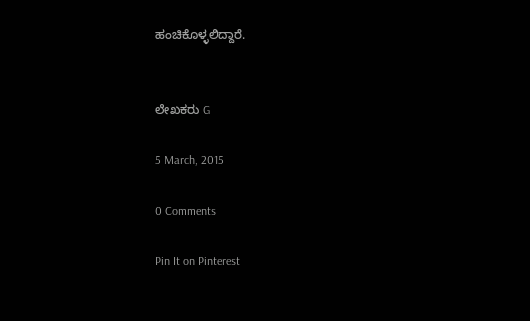ಹಂಚಿಕೊಳ್ಳಲಿದ್ದಾರೆ.


ಲೇಖಕರು G

5 March, 2015

0 Comments

Pin It on Pinterest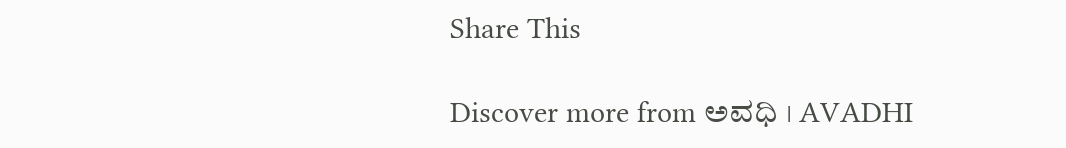Share This

Discover more from ಅವಧಿ । AVADHI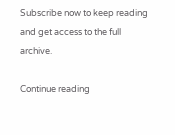Subscribe now to keep reading and get access to the full archive.

Continue reading